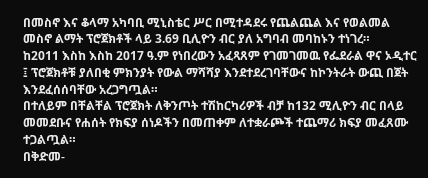በመስኖ እና ቆላማ አካባቢ ሚኒስቴር ሥር በሚተዳደሩ የጨልጨል እና የወልመል መስኖ ልማት ፕሮጀክቶች ላይ 3.69 ቢሊዮን ብር ያለ አግባብ መባከኑን ተነገረ።
ከ2011 እስከ እስከ 2017 ዓ.ም የነበረውን አፈጻጸም የገመገመዉ የፌደራል ዋና ኦዲተር ፤ ፕሮጀክቶቹ ያለበቂ ምክንያት የውል ማሻሻያ እንደተደረገባቸውና ከኮንትራት ውጪ በጀት እንደፈሰሰባቸው አረጋግጧል።
በተለይም በቸልቸል ፕሮጀክት ለቅንጦት ተሽከርካሪዎች ብቻ ከ132 ሚሊዮን ብር በላይ መመደቡና የሐሰት የክፍያ ሰነዶችን በመጠቀም ለተቋራጮች ተጨማሪ ክፍያ መፈጸሙ ተጋልጧል።
በቅድመ-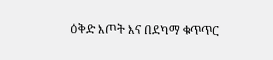ዕቅድ እጦት እና በደካማ ቁጥጥር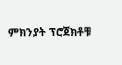ምክንያት ፕሮጀክቶቹ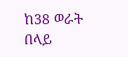ከ38 ወራት በላይ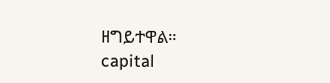ዘግይተዋል።
capital